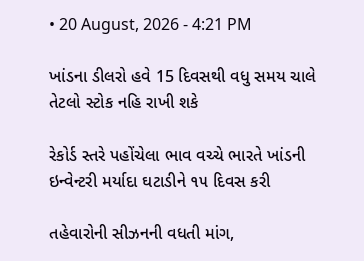• 20 August, 2026 - 4:21 PM

ખાંડના ડીલરો હવે 15 દિવસથી વધુ સમય ચાલે તેટલો સ્ટોક નહિ રાખી શકે

રેકોર્ડ સ્તરે પહોંચેલા ભાવ વચ્ચે ભારતે ખાંડની ઇન્વેન્ટરી મર્યાદા ઘટાડીને ૧૫ દિવસ કરી

તહેવારોની સીઝનની વધતી માંગ,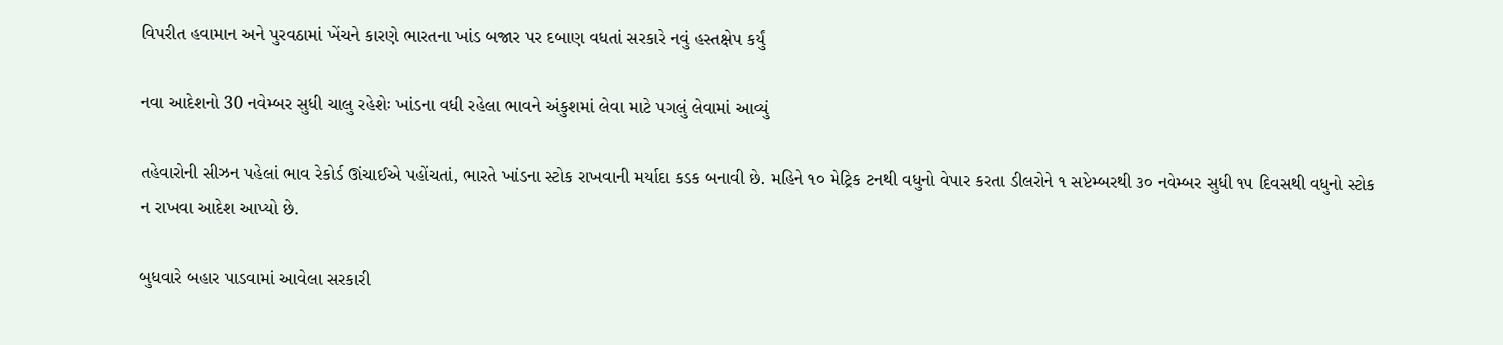વિપરીત હવામાન અને પુરવઠામાં ખેંચને કારણે ભારતના ખાંડ બજાર પર દબાણ વધતાં સરકારે નવું હસ્તક્ષેપ કર્યું

નવા આદેશનો 30 નવેમ્બર સુધી ચાલુ રહેશેઃ ખાંડના વધી રહેલા ભાવને અંકુશમાં લેવા માટે પગલું લેવામાં આવ્યું

તહેવારોની સીઝન પહેલાં ભાવ રેકોર્ડ ઊંચાઈએ પહોંચતાં, ભારતે ખાંડના સ્ટોક રાખવાની મર્યાદા કડક બનાવી છે. મહિને ૧૦ મેટ્રિક ટનથી વધુનો વેપાર કરતા ડીલરોને ૧ સપ્ટેમ્બરથી ૩૦ નવેમ્બર સુધી ૧૫ દિવસથી વધુનો સ્ટોક ન રાખવા આદેશ આપ્યો છે.

બુધવારે બહાર પાડવામાં આવેલા સરકારી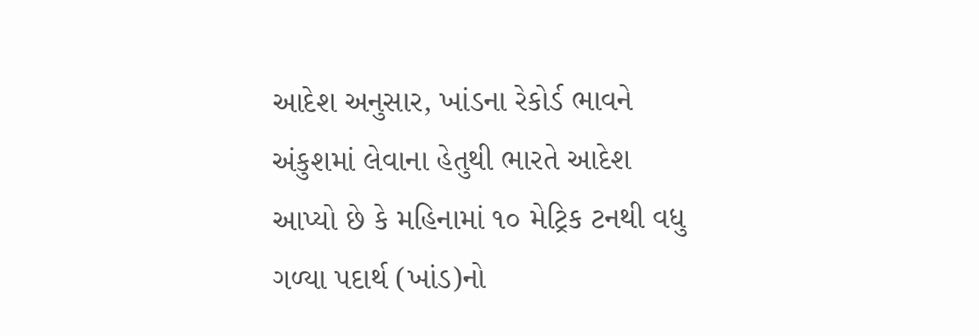આદેશ અનુસાર, ખાંડના રેકોર્ડ ભાવને અંકુશમાં લેવાના હેતુથી ભારતે આદેશ આપ્યો છે કે મહિનામાં ૧૦ મેટ્રિક ટનથી વધુ ગળ્યા પદાર્થ (ખાંડ)નો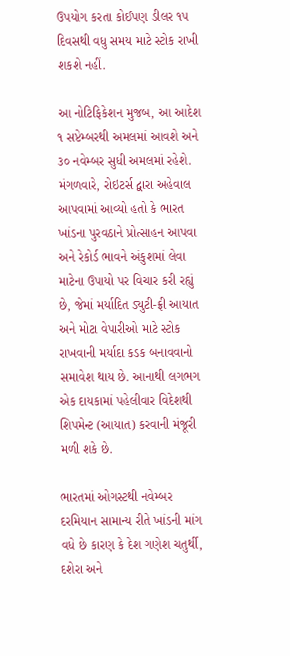ઉપયોગ કરતા કોઈપણ ડીલર ૧૫ દિવસથી વધુ સમય માટે સ્ટોક રાખી શકશે નહીં.

આ નોટિફિકેશન મુજબ, આ આદેશ ૧ સપ્ટેમ્બરથી અમલમાં આવશે અને ૩૦ નવેમ્બર સુધી અમલમાં રહેશે. મંગળવારે, રોઇટર્સ દ્વારા અહેવાલ આપવામાં આવ્યો હતો કે ભારત ખાંડના પુરવઠાને પ્રોત્સાહન આપવા અને રેકોર્ડ ભાવને અંકુશમાં લેવા માટેના ઉપાયો પર વિચાર કરી રહ્યું છે, જેમાં મર્યાદિત ડ્યુટી-ફ્રી આયાત અને મોટા વેપારીઓ માટે સ્ટોક રાખવાની મર્યાદા કડક બનાવવાનો સમાવેશ થાય છે. આનાથી લગભગ એક દાયકામાં પહેલીવાર વિદેશથી શિપમેન્ટ (આયાત) કરવાની મંજૂરી મળી શકે છે.

ભારતમાં ઓગસ્ટથી નવેમ્બર દરમિયાન સામાન્ય રીતે ખાંડની માંગ વધે છે કારણ કે દેશ ગણેશ ચતુર્થી, દશેરા અને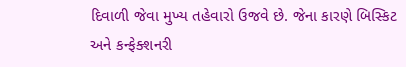દિવાળી જેવા મુખ્ય તહેવારો ઉજવે છે. જેના કારણે બિસ્કિટ અને કન્ફેક્શનરી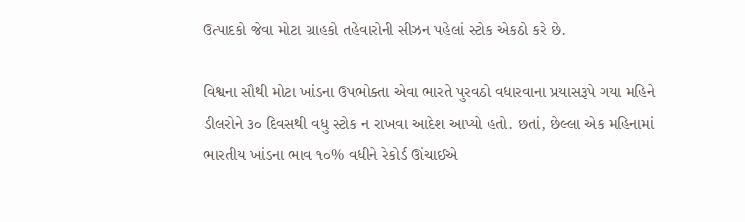ઉત્પાદકો જેવા મોટા ગ્રાહકો તહેવારોની સીઝન પહેલાં સ્ટોક એકઠો કરે છે.

વિશ્વના સૌથી મોટા ખાંડના ઉપભોક્તા એવા ભારતે પુરવઠો વધારવાના પ્રયાસરૂપે ગયા મહિને ડીલરોને ૩૦ દિવસથી વધુ સ્ટોક ન રાખવા આદેશ આપ્યો હતો. છતાં, છેલ્લા એક મહિનામાં ભારતીય ખાંડના ભાવ ૧૦% વધીને રેકોર્ડ ઊંચાઈએ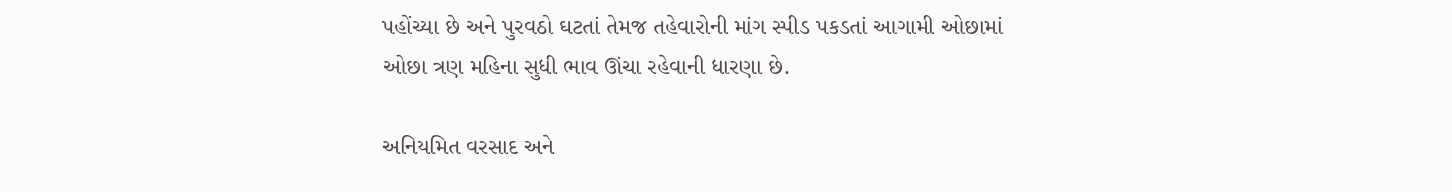પહોંચ્યા છે અને પુરવઠો ઘટતાં તેમજ તહેવારોની માંગ સ્પીડ પકડતાં આગામી ઓછામાં ઓછા ત્રણ મહિના સુધી ભાવ ઊંચા રહેવાની ધારણા છે.

અનિયમિત વરસાદ અને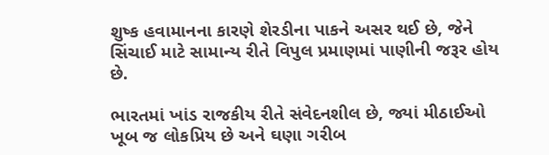શુષ્ક હવામાનના કારણે શેરડીના પાકને અસર થઈ છે, જેને સિંચાઈ માટે સામાન્ય રીતે વિપુલ પ્રમાણમાં પાણીની જરૂર હોય છે.

ભારતમાં ખાંડ રાજકીય રીતે સંવેદનશીલ છે, જ્યાં મીઠાઈઓ ખૂબ જ લોકપ્રિય છે અને ઘણા ગરીબ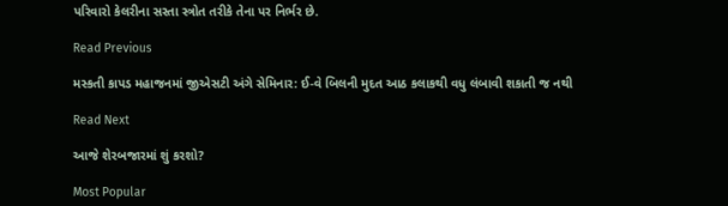પરિવારો કેલરીના સસ્તા સ્ત્રોત તરીકે તેના પર નિર્ભર છે.

Read Previous

મસ્કતી કાપડ મહાજનમાં જીએસટી અંગે સેમિનાર: ઈ-વે બિલની મુદત આઠ કલાકથી વધુ લંબાવી શકાતી જ નથી

Read Next

આજે શેરબજારમાં શું કરશો?

Most Popular